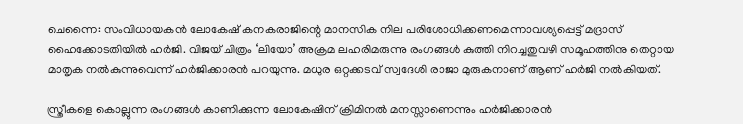ചെന്നൈ: സംവിധായകന്‍ ലോകേഷ് കനകരാജിന്റെ മാനസിക നില പരിശോധിക്കണമെന്നാവശ്യപ്പെട്ട് മദ്രാസ് ഹൈക്കോടതിയില്‍ ഹര്‍ജി. വിജയ് ചിത്രം ‘ലിയോ’ അക്രമ ലഹരിമരുന്നു രംഗങ്ങള്‍ കുത്തി നിറച്ചതുവഴി സമൂഹത്തിനു തെറ്റായ മാതൃക നല്‍കുന്നുവെന്ന് ഹര്‍ജിക്കാരന്‍ പറയുന്നു. മധുര ഒറ്റക്കടവ് സ്വദേശി രാജാ മുരുകനാണ് ആണ് ഹര്‍ജി നല്‍കിയത്.

സ്ത്രീകളെ കൊല്ലുന്ന രംഗങ്ങള്‍ കാണിക്കുന്ന ലോകേഷിന് ക്രിമിനല്‍ മനസ്സാണെന്നും ഹര്‍ജിക്കാരന്‍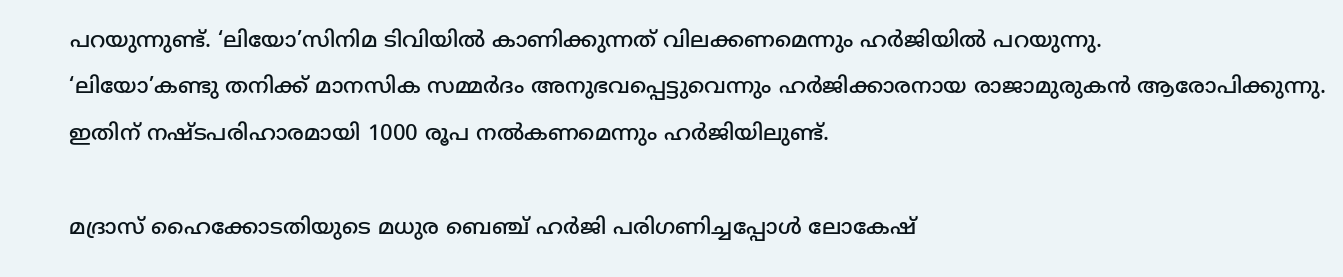പറയുന്നുണ്ട്. ‘ലിയോ’സിനിമ ടിവിയില്‍ കാണിക്കുന്നത് വിലക്കണമെന്നും ഹര്‍ജിയില്‍ പറയുന്നു.
‘ലിയോ’കണ്ടു തനിക്ക് മാനസിക സമ്മര്‍ദം അനുഭവപ്പെട്ടുവെന്നും ഹര്‍ജിക്കാരനായ രാജാമുരുകന്‍ ആരോപിക്കുന്നു. ഇതിന് നഷ്ടപരിഹാരമായി 1000 രൂപ നല്‍കണമെന്നും ഹര്‍ജിയിലുണ്ട്.

മദ്രാസ് ഹൈക്കോടതിയുടെ മധുര ബെഞ്ച് ഹര്‍ജി പരിഗണിച്ചപ്പോള്‍ ലോകേഷ്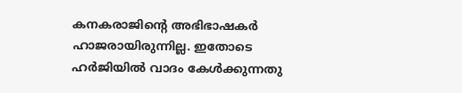കനകരാജിന്റെ അഭിഭാഷകര്‍ ഹാജരായിരുന്നില്ല. ഇതോടെ ഹര്‍ജിയില്‍ വാദം കേള്‍ക്കുന്നതു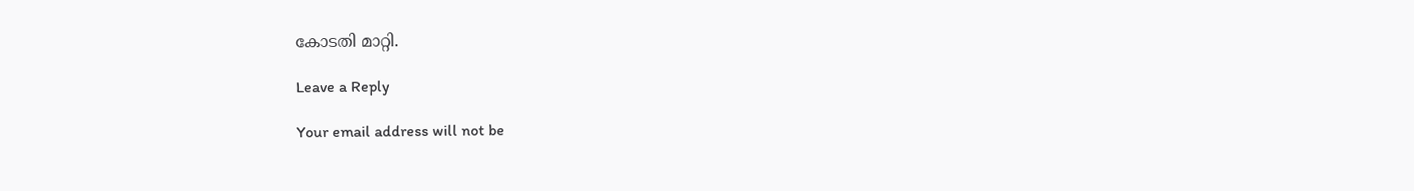കോടതി മാറ്റി.

Leave a Reply

Your email address will not be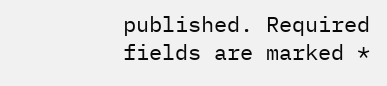published. Required fields are marked *